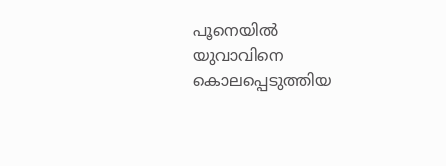പൂനെയിൽ യുവാവിനെ കൊലപ്പെടുത്തിയ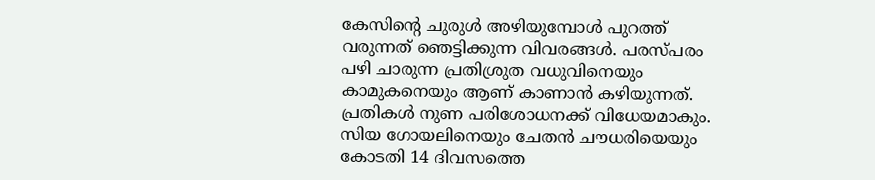കേസിന്റെ ചുരുൾ അഴിയുമ്പോൾ പുറത്ത് വരുന്നത് ഞെട്ടിക്കുന്ന വിവരങ്ങൾ. പരസ്പരം പഴി ചാരുന്ന പ്രതിശ്രുത വധുവിനെയും കാമുകനെയും ആണ് കാണാൻ കഴിയുന്നത്. പ്രതികൾ നുണ പരിശോധനക്ക് വിധേയമാകും. സിയ ഗോയലിനെയും ചേതൻ ചൗധരിയെയും കോടതി 14 ദിവസത്തെ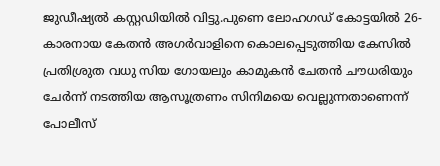ജുഡീഷ്യൽ കസ്റ്റഡിയിൽ വിട്ടു.പുണെ ലോഹഗഡ് കോട്ടയിൽ 26-കാരനായ കേതൻ അഗർവാളിനെ കൊലപ്പെടുത്തിയ കേസിൽ പ്രതിശ്രുത വധു സിയ ഗോയലും കാമുകൻ ചേതൻ ചൗധരിയും ചേർന്ന് നടത്തിയ ആസൂത്രണം സിനിമയെ വെല്ലുന്നതാണെന്ന് പോലീസ്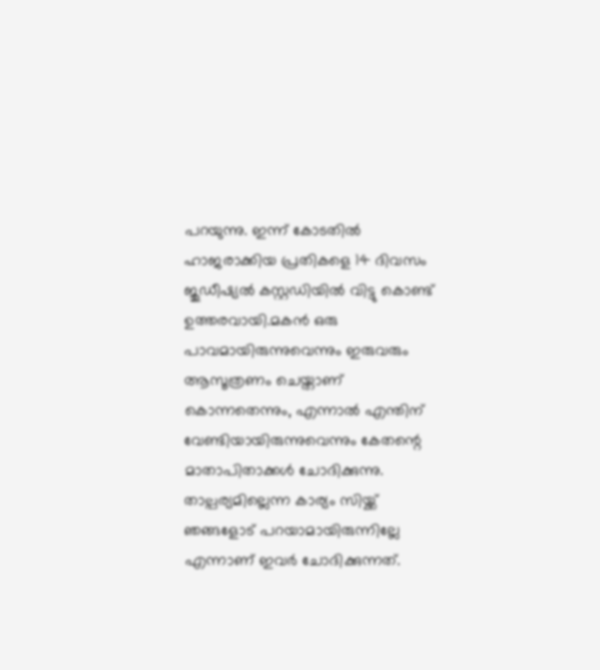പറയുന്നു. ഇന്ന് കോടതിൽ ഹാജരാക്കിയ പ്രതികളെ 14 ദിവസം ജുഡീഷ്യൽ കസ്റ്റഡിയിൽ വിട്ടു കൊണ്ട് ഉത്തരവായി.മകൻ ഒരു പാവമായിരുന്നുവെന്നും ഇരുവരും ആസൂത്രണം ചെയ്താണ് കൊന്നതെന്നും, എന്നാൽ എന്തിന് വേണ്ടിയായിരുന്നുവെന്നും കേതന്റെ മാതാപിതാക്കൾ ചോദിക്കുന്നു. താല്പര്യമില്ലെന്ന കാര്യം സിയ്ക്ക് ഞങ്ങളോട് പറയാമായിരുന്നില്ലേ എന്നാണ് ഇവർ ചോദിക്കുന്നത്.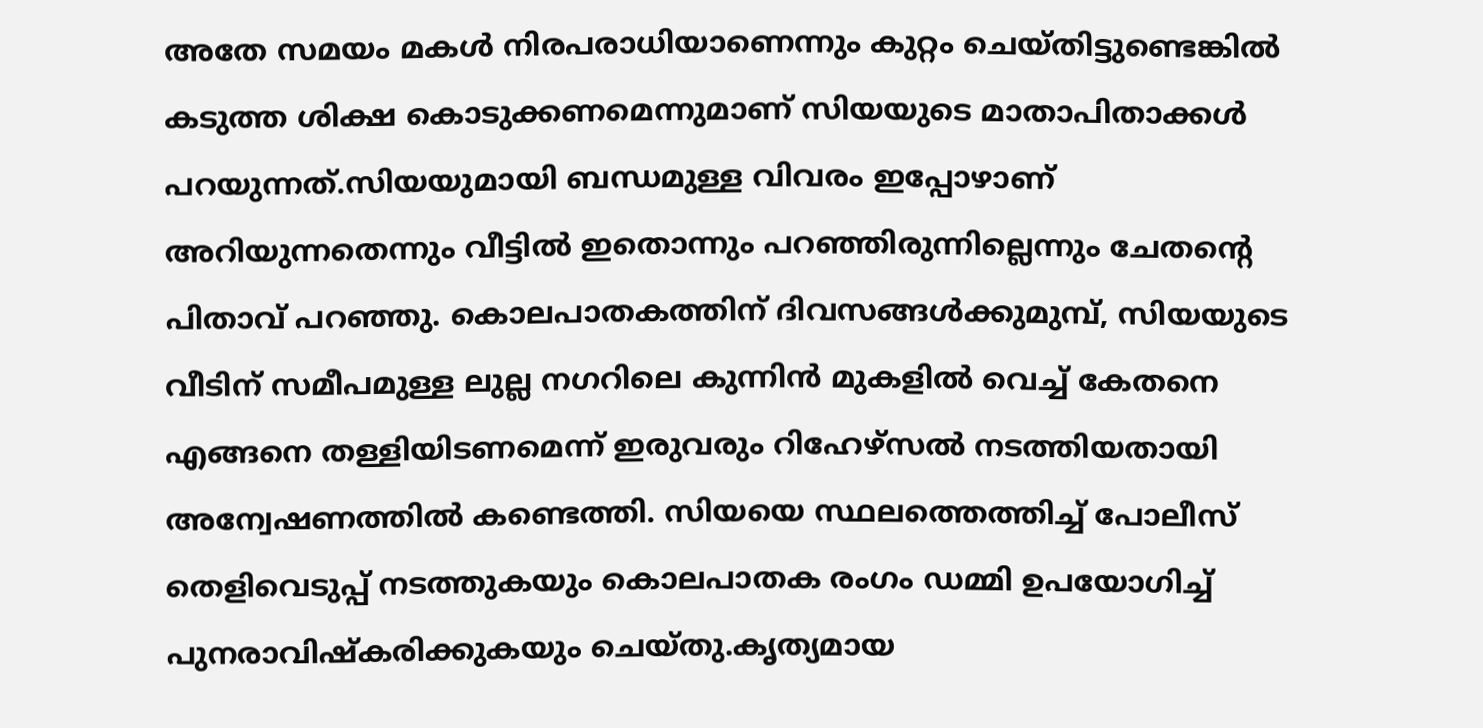അതേ സമയം മകൾ നിരപരാധിയാണെന്നും കുറ്റം ചെയ്തിട്ടുണ്ടെങ്കിൽ കടുത്ത ശിക്ഷ കൊടുക്കണമെന്നുമാണ് സിയയുടെ മാതാപിതാക്കൾ പറയുന്നത്.സിയയുമായി ബന്ധമുള്ള വിവരം ഇപ്പോഴാണ് അറിയുന്നതെന്നും വീട്ടിൽ ഇതൊന്നും പറഞ്ഞിരുന്നില്ലെന്നും ചേതന്റെ പിതാവ് പറഞ്ഞു. കൊലപാതകത്തിന് ദിവസങ്ങൾക്കുമുമ്പ്, സിയയുടെ വീടിന് സമീപമുള്ള ലുല്ല നഗറിലെ കുന്നിൻ മുകളിൽ വെച്ച് കേതനെ എങ്ങനെ തള്ളിയിടണമെന്ന് ഇരുവരും റിഹേഴ്സൽ നടത്തിയതായി അന്വേഷണത്തിൽ കണ്ടെത്തി. സിയയെ സ്ഥലത്തെത്തിച്ച് പോലീസ് തെളിവെടുപ്പ് നടത്തുകയും കൊലപാതക രംഗം ഡമ്മി ഉപയോഗിച്ച് പുനരാവിഷ്കരിക്കുകയും ചെയ്തു.കൃത്യമായ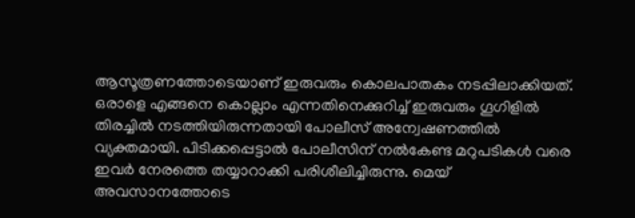ആസൂത്രണത്തോടെയാണ് ഇരുവരും കൊലപാതകം നടപ്പിലാക്കിയത്. ഒരാളെ എങ്ങനെ കൊല്ലാം എന്നതിനെക്കുറിച്ച് ഇരുവരും ഗൂഗിളിൽ തിരച്ചിൽ നടത്തിയിരുന്നതായി പോലീസ് അന്വേഷണത്തിൽ വ്യക്തമായി. പിടിക്കപ്പെട്ടാൽ പോലീസിന് നൽകേണ്ട മറുപടികൾ വരെ ഇവർ നേരത്തെ തയ്യാറാക്കി പരിശീലിച്ചിരുന്നു. മെയ് അവസാനത്തോടെ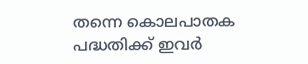തന്നെ കൊലപാതക പദ്ധതിക്ക് ഇവർ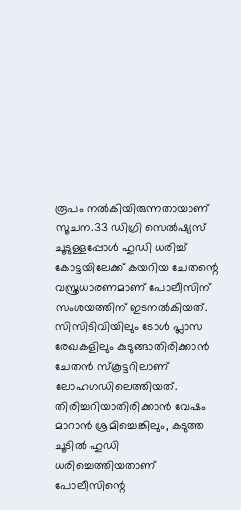രൂപം നൽകിയിരുന്നതായാണ് സൂചന.33 ഡിഗ്രി സെൽഷ്യസ് ചൂടുള്ളപ്പോൾ ഹുഡി ധരിച്ച് കോട്ടയിലേക്ക് കയറിയ ചേതന്റെ വസ്ത്രധാരണമാണ് പോലീസിന് സംശയത്തിന് ഇടനൽകിയത്. സിസിടിവിയിലും ടോൾ പ്ലാസ രേഖകളിലും കുടുങ്ങാതിരിക്കാൻ ചേതൻ സ്കൂട്ടറിലാണ് ലോഹഗഡിലെത്തിയത്. തിരിച്ചറിയാതിരിക്കാൻ വേഷം മാറാൻ ശ്രമിച്ചെങ്കിലും, കടുത്ത ചൂടിൽ ഹുഡി ധരിച്ചെത്തിയതാണ് പോലീസിന്റെ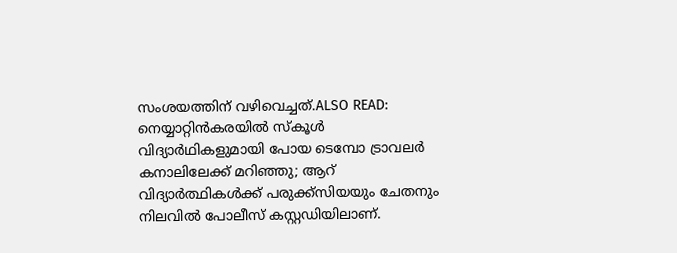സംശയത്തിന് വഴിവെച്ചത്.ALSO READ: നെയ്യാറ്റിൻകരയിൽ സ്കൂൾ വിദ്യാർഥികളുമായി പോയ ടെമ്പോ ട്രാവലർ കനാലിലേക്ക് മറിഞ്ഞു; ആറ് വിദ്യാർത്ഥികൾക്ക് പരുക്ക്സിയയും ചേതനും നിലവിൽ പോലീസ് കസ്റ്റഡിയിലാണ്.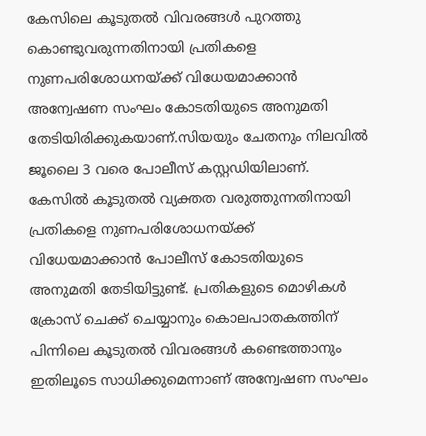കേസിലെ കൂടുതൽ വിവരങ്ങൾ പുറത്തു കൊണ്ടുവരുന്നതിനായി പ്രതികളെ നുണപരിശോധനയ്ക്ക് വിധേയമാക്കാൻ അന്വേഷണ സംഘം കോടതിയുടെ അനുമതി തേടിയിരിക്കുകയാണ്.സിയയും ചേതനും നിലവിൽ ജൂലൈ 3 വരെ പോലീസ് കസ്റ്റഡിയിലാണ്. കേസിൽ കൂടുതൽ വ്യക്തത വരുത്തുന്നതിനായി പ്രതികളെ നുണപരിശോധനയ്ക്ക് വിധേയമാക്കാൻ പോലീസ് കോടതിയുടെ അനുമതി തേടിയിട്ടുണ്ട്. പ്രതികളുടെ മൊഴികൾ ക്രോസ് ചെക്ക് ചെയ്യാനും കൊലപാതകത്തിന് പിന്നിലെ കൂടുതൽ വിവരങ്ങൾ കണ്ടെത്താനും ഇതിലൂടെ സാധിക്കുമെന്നാണ് അന്വേഷണ സംഘം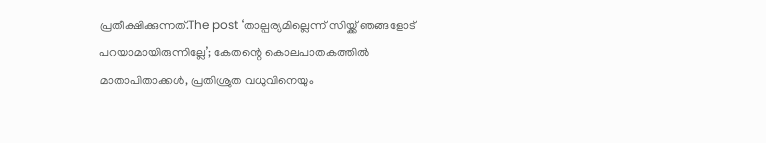പ്രതീക്ഷിക്കുന്നത്.The post ‘താല്പര്യമില്ലെന്ന് സിയ്ക്ക് ഞങ്ങളോട് പറയാമായിരുന്നില്ലേ’; കേതന്റെ കൊലപാതകത്തിൽ മാതാപിതാക്കൾ, പ്രതിശ്രുത വധുവിനെയും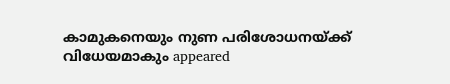കാമുകനെയും നുണ പരിശോധനയ്ക്ക് വിധേയമാകും appeared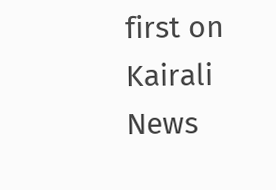first on Kairali News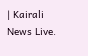| Kairali News Live.